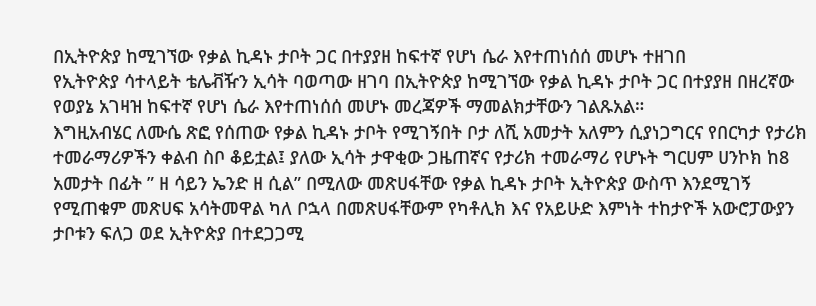በኢትዮጵያ ከሚገኘው የቃል ኪዳኑ ታቦት ጋር በተያያዘ ከፍተኛ የሆነ ሴራ እየተጠነሰሰ መሆኑ ተዘገበ
የኢትዮጵያ ሳተላይት ቴሌቭዥን ኢሳት ባወጣው ዘገባ በኢትዮጵያ ከሚገኘው የቃል ኪዳኑ ታቦት ጋር በተያያዘ በዘረኛው የወያኔ አገዛዝ ከፍተኛ የሆነ ሴራ እየተጠነሰሰ መሆኑ መረጃዎች ማመልክታቸውን ገልጹአል።
እግዚአብሄር ለሙሴ ጽፎ የሰጠው የቃል ኪዳኑ ታቦት የሚገኝበት ቦታ ለሺ አመታት አለምን ሲያነጋግርና የበርካታ የታሪክ ተመራማሪዎችን ቀልብ ስቦ ቆይቷል፤ ያለው ኢሳት ታዋቂው ጋዜጠኛና የታሪክ ተመራማሪ የሆኑት ግርሀም ሀንኮክ ከ8 አመታት በፊት ” ዘ ሳይን ኤንድ ዘ ሲል” በሚለው መጽሀፋቸው የቃል ኪዳኑ ታቦት ኢትዮጵያ ውስጥ እንደሚገኝ የሚጠቁም መጽሀፍ አሳትመዋል ካለ ቦኋላ በመጽሀፋቸውም የካቶሊክ እና የአይሁድ እምነት ተከታዮች አውሮፓውያን ታቦቱን ፍለጋ ወደ ኢትዮጵያ በተደጋጋሚ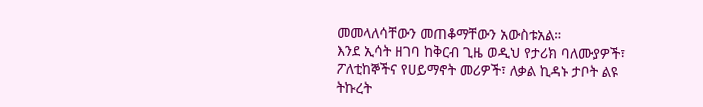መመላለሳቸውን መጠቆማቸውን አውስቱአል።
እንደ ኢሳት ዘገባ ከቅርብ ጊዜ ወዲህ የታሪክ ባለሙያዎች፣ ፖለቲከኞችና የሀይማኖት መሪዎች፣ ለቃል ኪዳኑ ታቦት ልዩ ትኩረት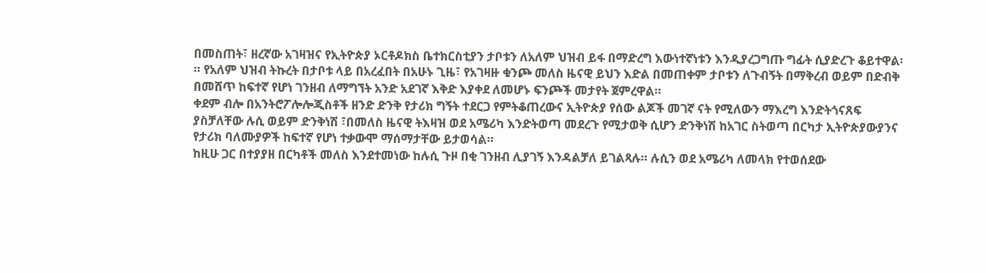በመስጠት፣ ዘረኛው አገዛዝና የኢትዮጵያ ኦርቶዶክስ ቤተክርስቲያን ታቦቱን ለአለም ህዝብ ይፋ በማድረግ እውነተኛነቱን እንዲያረጋግጡ ግፊት ሲያድረጉ ቆይተዋል፡። የአለም ህዝብ ትኩረት በታቦቱ ላይ በአረፈበት በአሁኑ ጊዜ፣ የአገዛዙ ቁንጮ መለስ ዜናዊ ይህን እድል በመጠቀም ታቦቱን ለጉብኝት በማቅረብ ወይም በድብቅ በመሸጥ ከፍተኛ የሆነ ገንዘብ ለማግኘት አንድ አደገኛ እቅድ እያቀደ ለመሆኑ ፍንጮች መታየት ጀምረዋል።
ቀደም ብሎ በአንትሮፖሎሎጂስቶች ዘንድ ድንቅ የታሪክ ግኝት ተደርጋ የምትቆጠረውና ኢትዮጵያ የሰው ልጆች መገኛ ናት የሚለውን ማእረግ እንድትጎናጸፍ ያስቻለቸው ሉሲ ወይም ድንቅነሽ ፣በመለስ ዜናዊ ትእዛዝ ወደ አሜሪካ እንድትወጣ መደረጉ የሚታወቅ ሲሆን ድንቅነሽ ከአገር ስትወጣ በርካታ ኢትዮጵያውያንና የታሪክ ባለሙያዎች ከፍተኛ የሆነ ተቃውሞ ማሰማታቸው ይታወሳል።
ከዚሁ ጋር በተያያዘ በርካቶች መለስ እንደተመነው ከሉሲ ጉዞ በቂ ገንዘብ ሊያገኝ እንዳልቻለ ይገልጻሉ። ሉሲን ወደ አሜሪካ ለመላክ የተወሰደው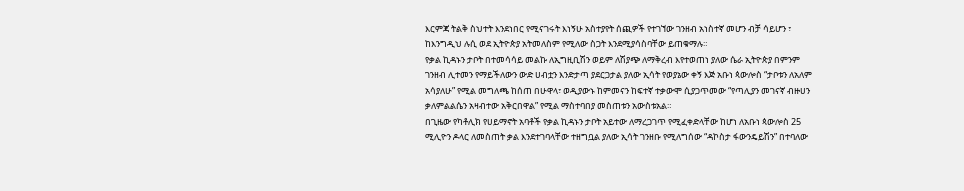እርምጃ ትልቅ ስህተት እንደነበር የሚናገሩት እነኝሁ አስተያየት ሰጪዎች የተገኘው ገንዘብ አነስተኛ መሆን ብቻ ሳይሆን ፣ ከእንግዲህ ሉሲ ወደ ኢትዮጵያ አትመለስም የሚለው ስጋት እንደሚያሳስባቸው ይጠቁማሉ።
የቃል ኪዳኑን ታቦት በተመሳሳይ መልኩ ለኢግዚቢሽን ወይም ለሽያጭ ለማቅረብ እየተወጠነ ያለው ሴራ ኢትዮጵያ በምንም ገንዘብ ሊተመን የማይችለውን ውድ ሀብቷን እንድታጣ ያደርጋታል ያለው ኢሳት የወያኔው ቀኝ እጅ አቡነ ጳውሎስ “ታቦቱን ለአለም አሳያለሁ” የሚል መግለጫ ከሰጠ በሁዋላ፣ ወዲያውኑ ከምመናን ከፍተኛ ተቃውሞ ሲያጋጥመው “የጣሊያን መገናኛ ብዙሀን ቃለምልልሴን አዛብተው አቅርበዋል” የሚል ማስተባበያ መስጠቱን አውስቱአል።
በጊዜው የካቶሊክ የሀይማኖት አባቶች የቃል ኪዳኑን ታቦት አይተው ለማረጋገጥ የሚፈቀድላቸው ከሆነ ለአቡነ ጳውሎስ 25 ሚሊዮን ዶላር ለመስጠት ቃል እንደተገባላቸው ተዘግቧል ያለው ኢሳት ገንዘቡ የሚለግሰው “ዳኮስታ ፋውንዴይሽን” በተባለው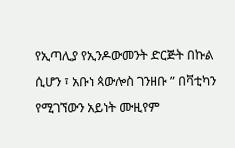የኢጣሊያ የኢንዶውመንት ድርጅት በኩል ሲሆን ፣ አቡነ ጳውሎስ ገንዘቡ ” በቫቲካን የሚገኘውን አይነት ሙዚየም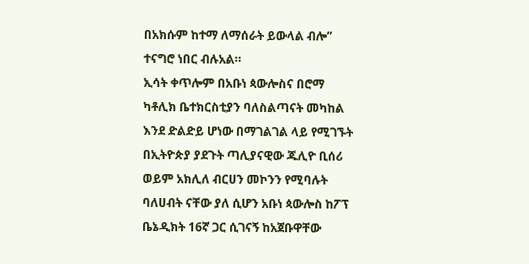በአክሱም ከተማ ለማሰራት ይውላል ብሎ” ተናግሮ ነበር ብሉአል።
ኢሳት ቀጥሎም በአቡነ ጳውሎስና በሮማ ካቶሊክ ቤተክርስቲያን ባለስልጣናት መካከል እንደ ድልድይ ሆነው በማገልገል ላይ የሚገኙት በኢትዮጵያ ያደጉት ጣሊያናዊው ጁሊዮ ቢሰሪ ወይም አክሊለ ብርሀን መኮንን የሚባሉት ባለሀብት ናቸው ያለ ሲሆን አቡነ ጳውሎስ ከፖፕ ቤኔዲክት 16ኛ ጋር ሲገናኝ ከአጀቡዋቸው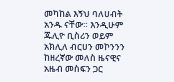መካከል እኝህ ባለሀብት አንዱ ናቸው። እንዲሁም ጁሊዮ ቢስሪን ወይም አክሊለ ብርሀን መኮንንን ከዘረኛው መለስ ዜናዊና አዜብ መስፍን ጋር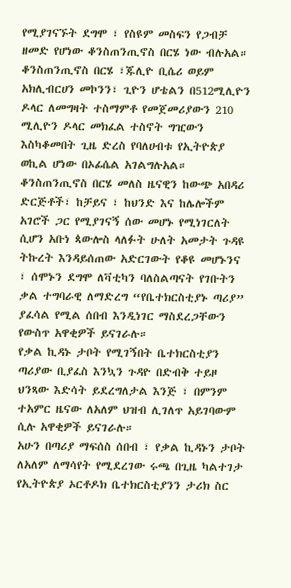የሚያገናኙት ደግሞ ፣ የስዩም መስፍን የጋብቻ ዘመድ የሆነው ቆንስጠንጢኖስ በርሄ ነው ብሉአል።
ቆንስጠንጢኖስ በርሄ ፣ጁሊዮ ቢሴሪ ወይም አክሊብርሀን መኮንን፣ ጊዮን ሆቴልን በ512ሚሊዮን ዶላር ለመግዛት ተስማምቶ የመጀመሪያውን 210 ሚሊዮን ዶላር መክፈል ተስኖት ግዢውን እስካቆመበት ጊዜ ድረስ የባለሀብቱ የኢትዮጵያ ወኪል ሆነው በኦፊሴል አገልግሉአል።
ቆንስጠንጢኖስ በርሄ መለስ ዜናዊን ከውጭ አበዳሪ ድርጅቶች፣ ከቻይና ፣ ከህንድ እና ከሌሎችም አገሮች ጋር የሚያገናኝ ሰው መሆኑ የሚነገርለት ሲሆን አቡነ ጳውሎስ ላለፉት ሁለት አመታት ጉዳዩ ትኩረት እንዳይሰጠው አድርገውት የቆዩ መሆኑንና ፣ ሰሞኑን ደግሞ ለቫቲካን ባለስልጣናት የገቡትን ቃል ተግባራዊ ለማድረግ “የቤተክርስቲያኑ ጣሪያ” ያፈሳል የሚል ሰበብ እንዲነገር ማስደረጋቸውን የውስጥ አዋቂዎች ይናገራሉ።
የቃል ኪዳኑ ታቦት የሚገኝበት ቤተክርስቲያን ጣሪያው ቢያፈስ እንኳን ጉዳዮ በድብቅ ተይዞ ህንጻው እድሳት ይደረግለታል እንጅ ፣ በምንም ተአምር ዜናው ለአለም ህዝብ ሊገለጥ አይገባውም ሲሉ አዋቂዎች ይናገራሉ።
አሁን በጣሪያ ማፍሰስ ሰበብ ፣ የቃል ኪዳኑን ታቦት ለአለም ለማሳየት የሚደረገው ሩጫ በጊዜ ካልተገታ የኢትዮጵያ ኦርቶዶክ ቤተክርስቲያንን ታሪክ ስር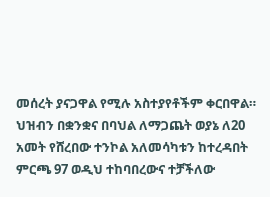መሰረት ያናጋዋል የሚሉ አስተያየቶችም ቀርበዋል።
ህዝብን በቋንቋና በባህል ለማጋጨት ወያኔ ለ20 አመት የሸረበው ተንኮል አለመሳካቱን ከተረዳበት ምርጫ 97 ወዲህ ተከባበረውና ተቻችለው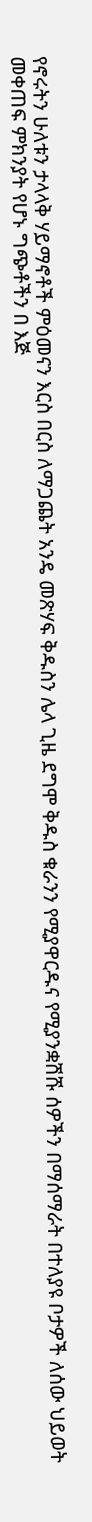የኖሩትን ሁለቱን ታላላቅ ሃይማኖቶች ምዕመናን እርስ በርስ ለማጋጨት አንዴ መጽሃፍ ቅዱስን ሌላ ጊዜ ደግሞ ቅዱስ ቁራንን የሚያዋርዱና የሚያንቋሽሹ ሰዎችን በማሰማራት በተለያዩ ቦታዎች ለሰው ህይወት መቀጠፍ ምክንያት የሆኑ ግጭቶችን በ እጅ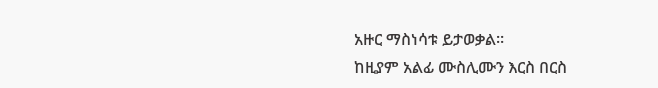አዙር ማስነሳቱ ይታወቃል።
ከዚያም አልፊ ሙስሊሙን እርስ በርስ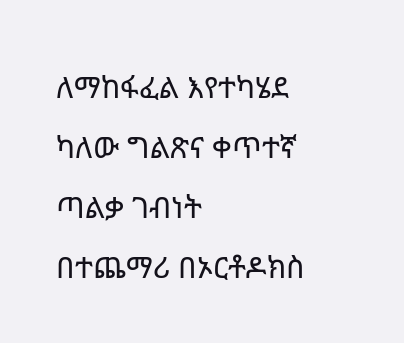ለማከፋፈል እየተካሄደ ካለው ግልጽና ቀጥተኛ ጣልቃ ገብነት በተጨማሪ በኦርቶዶክስ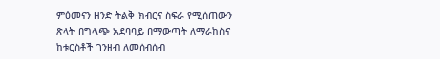ምዕመናን ዘንድ ትልቅ ክብርና ስፍራ የሚሰጠውን ጽላት በግላጭ አደባባይ በማውጣት ለማራከስና ከቱርስቶች ገንዘብ ለመሰብሰብ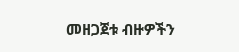መዘጋጀቱ ብዙዎችን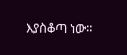እያስቆጣ ነው።